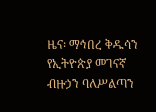ዜና፡ ማኅበረ ቅዱሳን የኢትዮጵያ መገናኛ ብዙኃን ባለሥልጣን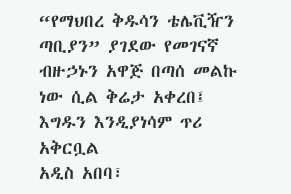“የማህበረ ቅዱሳን ቴሌቪዥን ጣቢያን” ያገደው የመገናኛ ብዙኃኑን አዋጅ በጣሰ መልኩ ነው ሲል ቅሬታ አቀረበ፤ እግዱን እንዲያነሳም ጥሪ አቅርቧል
አዲስ አበባ፣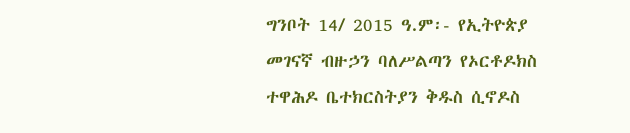ግንቦት 14/ 2015 ዓ.ም፡- የኢትዮጵያ መገናኛ ብዙኃን ባለሥልጣን የኦርቶዶክስ ተዋሕዶ ቤተክርስትያን ቅዱስ ሲኖዶስ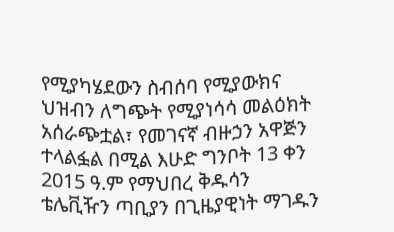የሚያካሄደውን ስብሰባ የሚያውክና ህዝብን ለግጭት የሚያነሳሳ መልዕክት አሰራጭቷል፣ የመገናኛ ብዙኃን አዋጅን ተላልፏል በሚል እሁድ ግንቦት 13 ቀን 2015 ዓ.ም የማህበረ ቅዱሳን ቴሌቪዥን ጣቢያን በጊዜያዊነት ማገዱን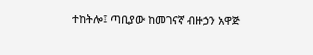ተከትሎ፤ ጣቢያው ከመገናኛ ብዙኃን አዋጅ